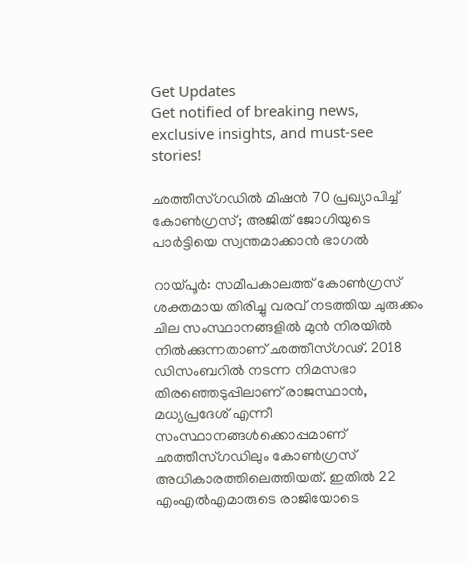Get Updates
Get notified of breaking news, exclusive insights, and must-see stories!

ഛത്തീസ്ഗഡില്‍ മിഷന്‍ 70 പ്രഖ്യാപിച്ച് കോണ്‍ഗ്രസ്; അജിത് ജോഗിയുടെ പാര്‍ട്ടിയെ സ്വന്തമാക്കാന്‍ ഭാഗല്‍

റായ്പൂര്‍: സമീപകാലത്ത് കോണ്‍ഗ്രസ് ശക്തമായ തിരിച്ചു വരവ് നടത്തിയ ചുരുക്കം ചില സംസ്ഥാനങ്ങളില്‍ മുന്‍ നിരയില്‍ നില്‍ക്കുന്നതാണ് ഛത്തീസ്ഗഢ്. 2018 ഡിസംബറില്‍ നടന്ന നിമസഭാ തിരഞ്ഞെടുപ്പിലാണ് രാജസ്ഥാന്‍, മധ്യപ്രദേശ് എന്നീ സംസ്ഥാനങ്ങള്‍ക്കൊപ്പമാണ് ഛത്തീസ്ഗഡിലും കോണ്‍ഗ്രസ് അധികാരത്തിലെത്തിയത്. ഇതില്‍ 22 എംഎല്‍എമാരുടെ രാജിയോടെ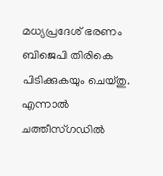മധ്യപ്രദേശ് ഭരണം ബിജെപി തിരികെ പിടിക്കുകയും ചെയ്തു. എന്നാല്‍ ചത്തീസ്ഗഡില്‍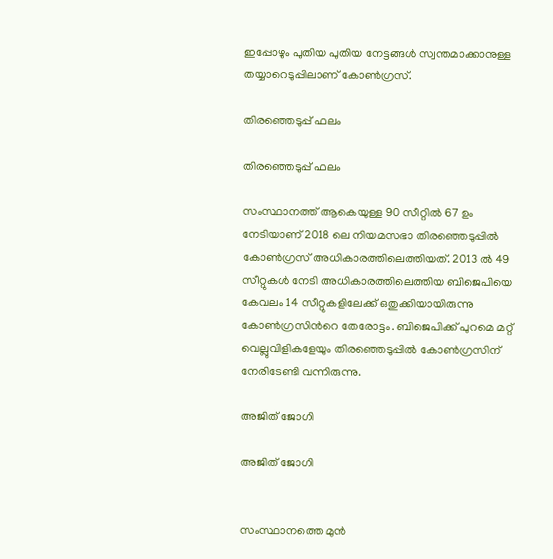ഇപ്പോഴും പുതിയ പുതിയ നേട്ടങ്ങള്‍ സ്വന്തമാക്കാനുള്ള തയ്യാറെടുപ്പിലാണ് കോണ്‍ഗ്രസ്.

തിരഞ്ഞെടുപ്പ് ഫലം

തിരഞ്ഞെടുപ്പ് ഫലം

സംസ്ഥാനത്ത് ആകെയുള്ള 90 സീറ്റില്‍ 67 ഉം നേടിയാണ് 2018 ലെ നിയമസഭാ തിരഞ്ഞെടുപ്പില്‍ കോണ്‍ഗ്രസ് അധികാരത്തിലെത്തിയത്. 2013 ല്‍ 49 സീറ്റുകള്‍ നേടി അധികാരത്തിലെത്തിയ ബിജെപിയെ കേവലം 14 സീറ്റുകളിലേക്ക് ഒതുക്കിയായിരുന്നു കോണ്‍ഗ്രസിന്‍റെ തേരോട്ടം. ബിജെപിക്ക് പുറമെ മറ്റ് വെല്ലുവിളികളേയും തിരഞ്ഞെടുപ്പില്‍ കോണ്‍ഗ്രസിന് നേരിടേണ്ടി വന്നിരുന്നു.

അജിത് ജോഗി

അജിത് ജോഗി


സംസ്ഥാനത്തെ മുന്‍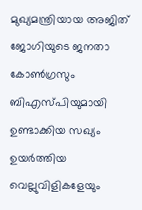മുഖ്യമന്ത്രിയായ അജിത് ജോഗിയുടെ ജനതാ കോണ്‍ഗ്രസും ബിഎസ്പിയുമായി ഉണ്ടാക്കിയ സഖ്യം ഉയര്‍ത്തിയ വെല്ലുവിളികളേയും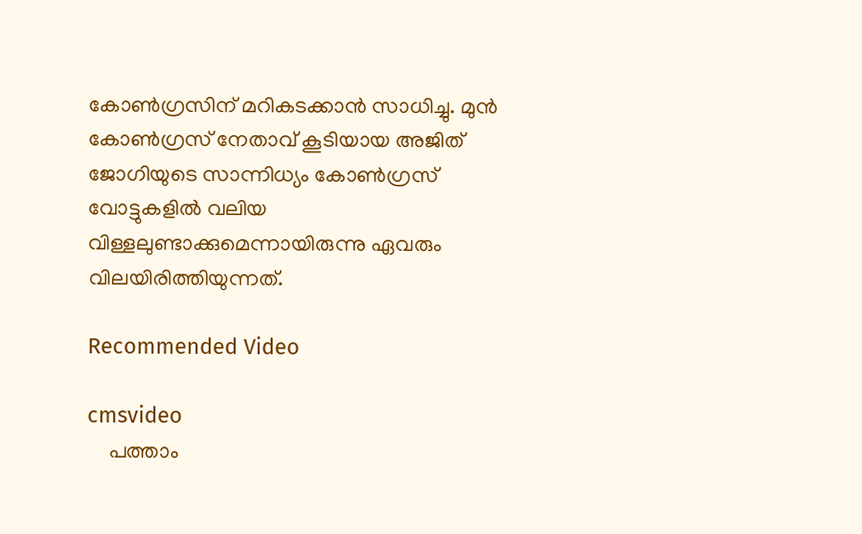കോണ്‍ഗ്രസിന് മറികടക്കാന്‍ സാധിച്ചു. മുന്‍ കോണ്‍ഗ്രസ് നേതാവ് കൂടിയായ അജിത് ജോഗിയുടെ സാന്നിധ്യം കോണ്‍ഗ്രസ് വോട്ടുകളില്‍ വലിയ വിള്ളലുണ്ടാക്കുമെന്നായിരുന്നു ഏവരും വിലയിരിത്തിയുന്നത്.

Recommended Video

cmsvideo
    പത്താം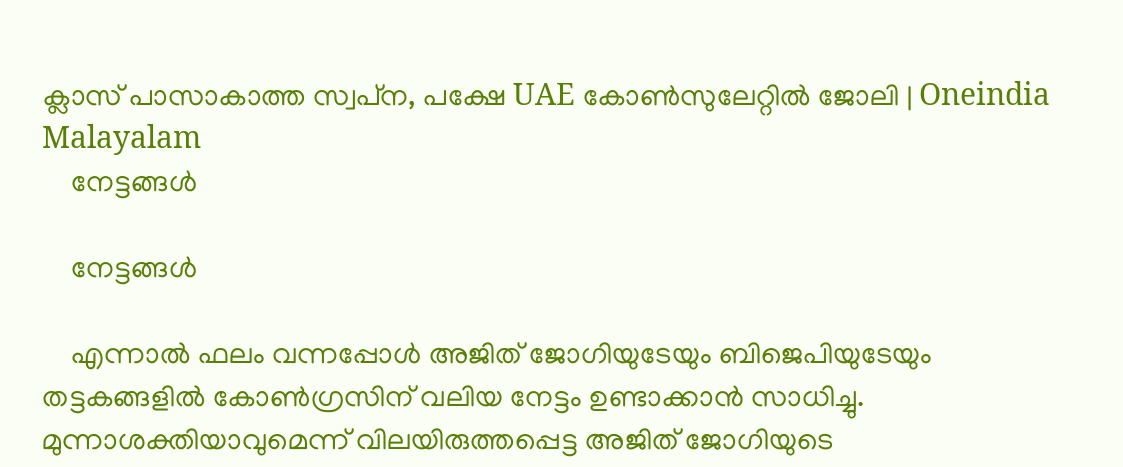ക്ലാസ് പാസാകാത്ത സ്വപ്‌ന, പക്ഷേ UAE കോണ്‍സുലേറ്റില്‍ ജോലി | Oneindia Malayalam
    നേട്ടങ്ങള്‍

    നേട്ടങ്ങള്‍

    എന്നാല്‍ ഫലം വന്നപ്പോള്‍ അജിത് ജോഗിയുടേയും ബിജെപിയുടേയും തട്ടകങ്ങളില്‍ കോണ്‍ഗ്രസിന് വലിയ നേട്ടം ഉണ്ടാക്കാന്‍ സാധിച്ചു. മുന്നാശക്തിയാവുമെന്ന് വിലയിരുത്തപ്പെട്ട അജിത് ജോഗിയുടെ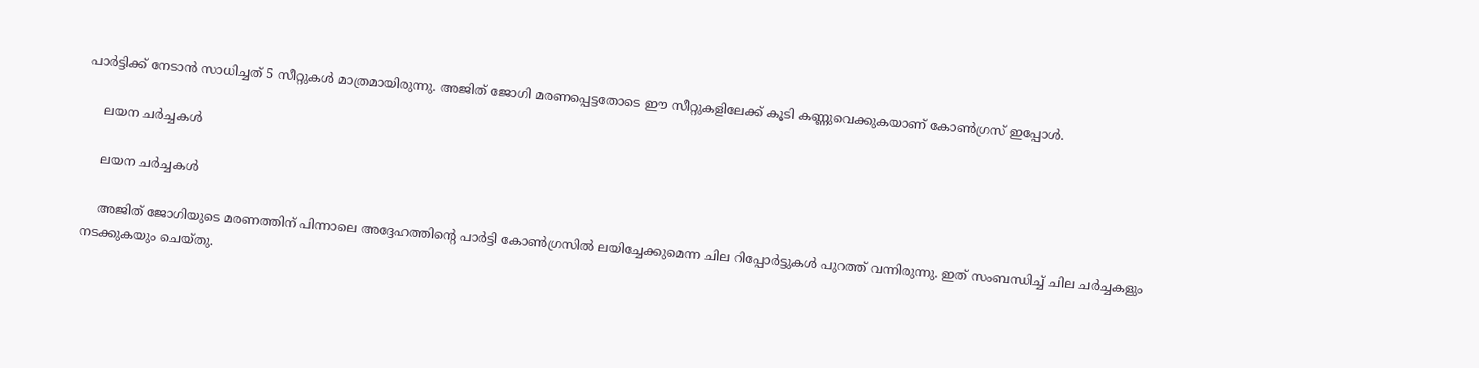പാര്‍ട്ടിക്ക് നേടാന്‍ സാധിച്ചത് 5 സീറ്റുകള്‍ മാത്രമായിരുന്നു. അജിത് ജോഗി മരണപ്പെട്ടതോടെ ഈ സീറ്റുകളിലേക്ക് കൂടി കണ്ണുവെക്കുകയാണ് കോണ്‍ഗ്രസ് ഇപ്പോള്‍.

    ലയന ചര്‍ച്ചകള്‍

    ലയന ചര്‍ച്ചകള്‍

    അജിത് ജോഗിയുടെ മരണത്തിന് പിന്നാലെ അദ്ദേഹത്തിന്‍റെ പാര്‍ട്ടി കോണ്‍ഗ്രസില്‍ ലയിച്ചേക്കുമെന്ന ചില റിപ്പോര്‍ട്ടുകള്‍ പുറത്ത് വന്നിരുന്നു. ഇത് സംബന്ധിച്ച് ചില ചര്‍ച്ചകളും നടക്കുകയും ചെയ്തു.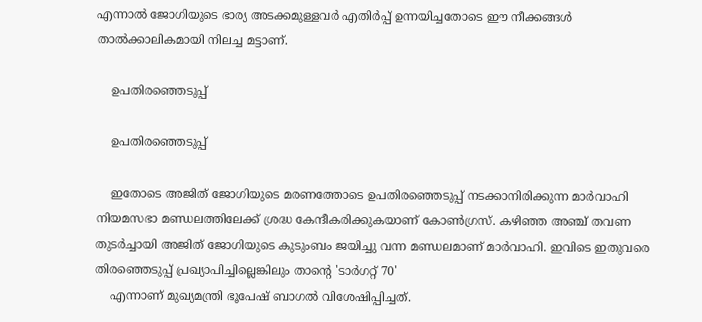എന്നാല്‍ ജോഗിയുടെ ഭാര്യ അടക്കമുള്ളവര്‍ എതിര്‍പ്പ് ഉന്നയിച്ചതോടെ ഈ നീക്കങ്ങള്‍ താല്‍ക്കാലികമായി നിലച്ച മട്ടാണ്.

    ഉപതിരഞ്ഞെടുപ്പ്

    ഉപതിരഞ്ഞെടുപ്പ്

    ഇതോടെ അജിത് ജോഗിയുടെ മരണത്തോടെ ഉപതിരഞ്ഞെടുപ്പ് നടക്കാനിരിക്കുന്ന മാര്‍വാഹി നിയമസഭാ മണ്ഡലത്തിലേക്ക് ശ്രദ്ധ കേന്ദീകരിക്കുകയാണ് കോണ്‍ഗ്രസ്. കഴിഞ്ഞ അഞ്ച് തവണ തുടര്‍ച്ചായി അജിത് ജോഗിയുടെ കുടുംബം ജയിച്ചു വന്ന മണ്ഡലമാണ് മാര്‍വാഹി. ഇവിടെ ഇതുവരെ തിരഞ്ഞെടുപ്പ് പ്രഖ്യാപിച്ചില്ലെങ്കിലും താന്‍റെ 'ടാര്‍ഗറ്റ് 70'
    എന്നാണ് മുഖ്യമന്ത്രി ഭൂപേഷ് ബാഗല്‍ വിശേഷിപ്പിച്ചത്.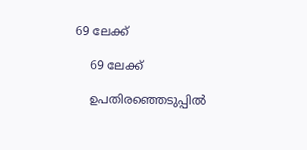69 ലേക്ക്

    69 ലേക്ക്

    ഉപതിരഞ്ഞെടുപ്പില്‍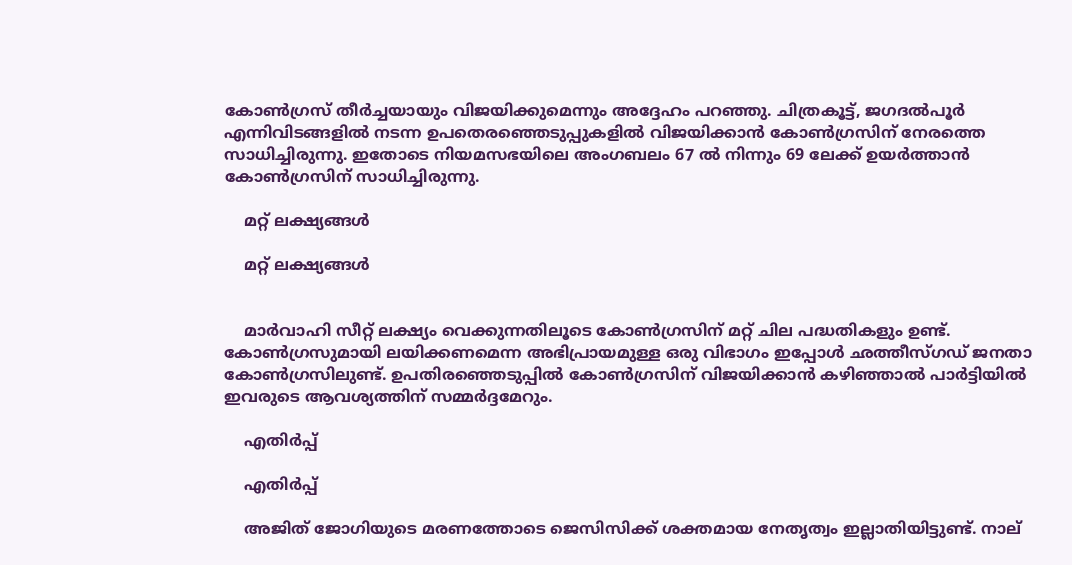കോണ്‍ഗ്രസ് തീര്‍ച്ചയായും വിജയിക്കുമെന്നും അദ്ദേഹം പറഞ്ഞു. ചിത്രകൂട്ട്, ജഗദൽപൂർ എന്നിവിടങ്ങളിൽ നടന്ന ഉപതെരഞ്ഞെടുപ്പുകളിൽ വിജയിക്കാന്‍ കോണ്‍ഗ്രസിന് നേരത്തെ സാധിച്ചിരുന്നു. ഇതോടെ നിയമസഭയിലെ അംഗബലം 67 ല്‍ നിന്നും 69 ലേക്ക് ഉയര്‍ത്താന്‍ കോണ്‍ഗ്രസിന് സാധിച്ചിരുന്നു.

    മറ്റ് ലക്ഷ്യങ്ങള്‍

    മറ്റ് ലക്ഷ്യങ്ങള്‍


    മാര്‍വാഹി സീറ്റ് ലക്ഷ്യം വെക്കുന്നതിലൂടെ കോണ്‍ഗ്രസിന് മറ്റ് ചില പദ്ധതികളും ഉണ്ട്. കോണ്‍ഗ്രസുമായി ലയിക്കണമെന്ന അഭിപ്രായമുള്ള ഒരു വിഭാഗം ഇപ്പോള്‍ ഛത്തീസ്ഗഡ് ജനതാ കോണ്‍ഗ്രസിലുണ്ട്. ഉപതിരഞ്ഞെടുപ്പില്‍ കോണ്‍ഗ്രസിന് വിജയിക്കാന്‍ കഴിഞ്ഞാല്‍ പാര്‍ട്ടിയില്‍ ഇവരുടെ ആവശ്യത്തിന് സമ്മര്‍ദ്ദമേറും.

    എതിര്‍പ്പ്

    എതിര്‍പ്പ്

    അജിത് ജോഗിയുടെ മരണത്തോടെ ജെസിസിക്ക് ശക്തമായ നേതൃത്വം ഇല്ലാതിയിട്ടുണ്ട്. നാല്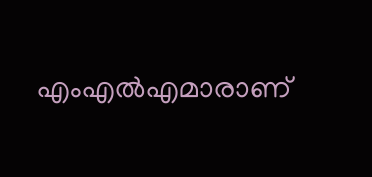എംഎല്‍എമാരാണ്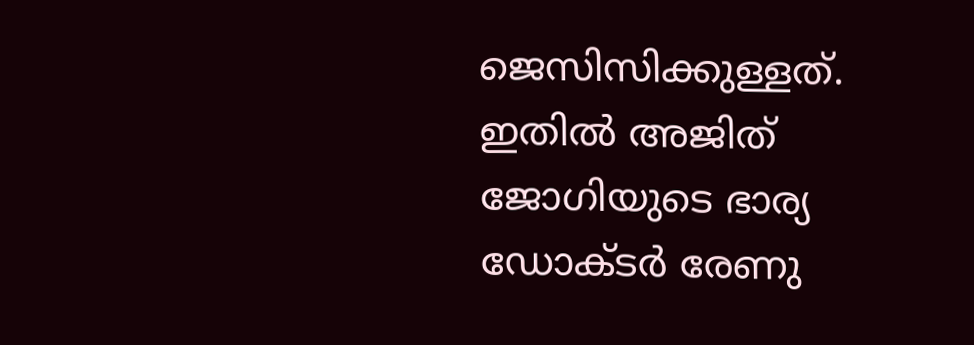ജെസിസിക്കുള്ളത്. ഇതില്‍ അജിത് ജോഗിയുടെ ഭാര്യ ഡോക്ടര്‍ രേണു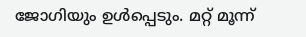ജോഗിയും ഉള്‍പ്പെടും. മറ്റ് മൂന്ന്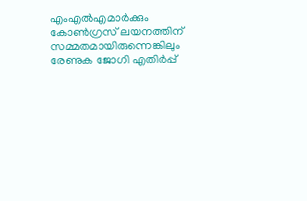എംഎല്‍എമാര്‍ക്കും കോണ്‍ഗ്രസ് ലയനത്തിന് സമ്മതമായിരുന്നെങ്കിലും രേണുക ജോഗി എതിര്‍പ്പ്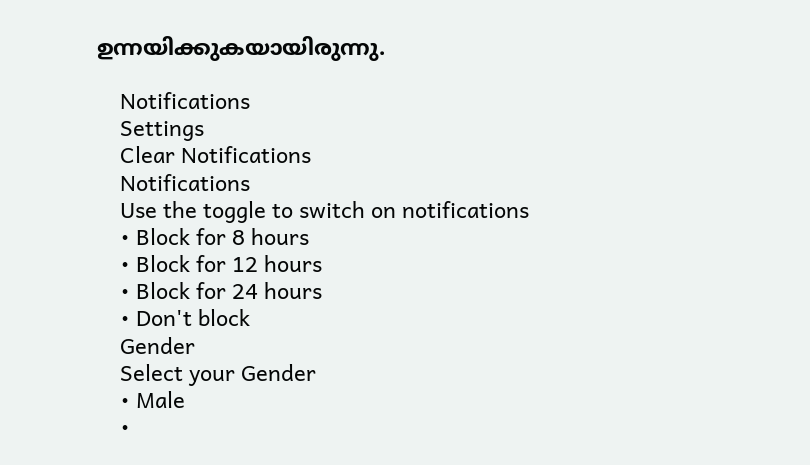ഉന്നയിക്കുകയായിരുന്നു.

    Notifications
    Settings
    Clear Notifications
    Notifications
    Use the toggle to switch on notifications
    • Block for 8 hours
    • Block for 12 hours
    • Block for 24 hours
    • Don't block
    Gender
    Select your Gender
    • Male
    •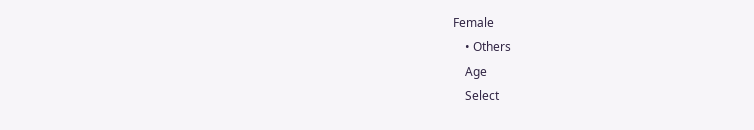Female
    • Others
    Age
    Select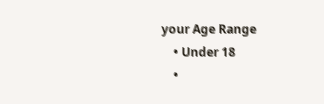your Age Range
    • Under 18
    •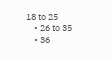18 to 25
    • 26 to 35
    • 36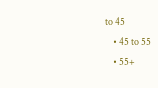to 45
    • 45 to 55
    • 55+